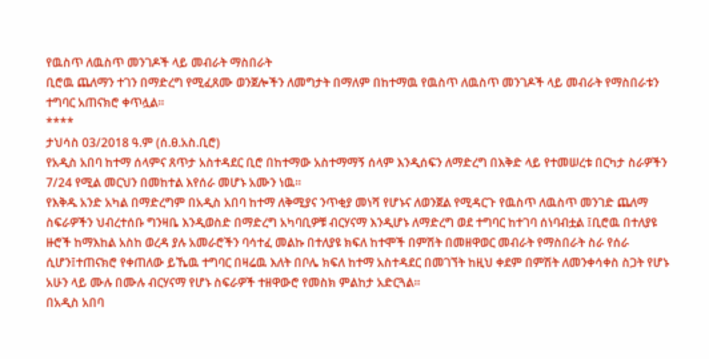የዉስጥ ለዉስጥ መንገዶች ላይ መብራት ማስበራት
ቢሮዉ ጨለማን ተገን በማድረግ የሚፈጸሙ ወንጀሎችን ለመግታት በማለም በከተማዉ የዉስጥ ለዉስጥ መንገዶች ላይ መብራት የማስበራቱን ተግባር አጠናክሮ ቀጥሏል።
****
ታህሳስ 03/2018 ዓ.ም (ሰ.ፀ.አስ.ቢሮ)
የአዲስ አበባ ከተማ ሰላምና ጸጥታ አስተዳደር ቢሮ በከተማው አስተማማኝ ሰላም እንዲሰፍን ለማድረግ በእቅድ ላይ የተመሠረቱ በርካታ ስራዎችን 7/24 የሚል መርህን በመከተል እየሰራ መሆኑ አሙን ነዉ።
የእቅዱ አንድ አካል በማድረግም በአዲስ አበባ ከተማ ለቅሚያና ንጥቂያ መነሻ የሆኑና ለወንጀል የሚዳርጉ የዉስጥ ለዉስጥ መንገድ ጨለማ ስፍራዎችን ህብረተሰቡ ግንዛቤ እንዲወስድ በማድረግ አካባቢዎቹ ብርሃናማ እንዲሆኑ ለማድረግ ወደ ተግባር ከተገባ ሰነባብቷል ፤ቢሮዉ በተለያዩ ዙሮች ከማእከል አስከ ወረዳ ያሉ አመራሮችን ባሳተፈ መልኩ በተለያዩ ክፍለ ከተሞች በምሽት በመዘዋወር መብራት የማስበራት ስራ የሰራ ሲሆን፤ተጠናክሮ የቀጠለው ይኼዉ ተግባር በዛሬዉ እለት በቦሌ ክፍለ ከተማ አስተዳደር በመገኘት ከዚህ ቀደም በምሽት ለመንቀሳቀስ ስጋት የሆኑ አሁን ላይ ሙሉ በሙሉ ብርሃናማ የሆኑ ስፍራዎች ተዘዋውሮ የመስክ ምልከታ አድርጓል።
በአዲስ አበባ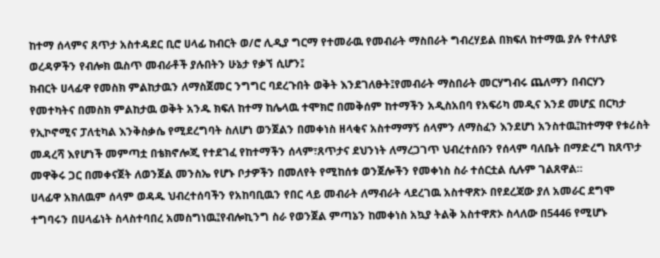ከተማ ሰላምና ጸጥታ አስተዳደር ቢሮ ሀላፊ ከብርት ወ/ሮ ሊዲያ ግርማ የተመራዉ የመብራት ማስበራት ግብረሃይል በክፍለ ከተማዉ ያሉ የተለያዩ ወረዳዎችን የብሎክ ዉስጥ መብራቶች ያሉበትን ሁኔታ የቃኘ ሲሆን፤
ክብርት ሀላፊዋ የመስክ ምልከታዉን ለማስጀመር ንግግር ባደረጉበት ወቅት እንደገለፁት፤የመብራት ማስበራት መርሃግብሩ ጨለማን በብርሃን የመተካትና በመስክ ምልከታዉ ወቅት አንዱ ክፍለ ከተማ ከሌላዉ ተሞክሮ በመቅሰም ከተማችን አዲስአበባ የአፍሪካ መዲና እንደ መሆኗ በርካታ የኢኮኖሚና ፓለቲካል እንቅስቃሴ የሚደረግባት ስለሆነ ወንጀልን በመቀነስ ዘላቂና አስተማማኝ ሰላምን ለማስፈን እንደሆነ አንስተዉ፤ከተማዋ የቱሪስት መዳረሻ እየሆነች መምጣቷ በቴክኖሎጂ የተደገፈ የከተማችን ሰላም፣ጸጥታና ደህንነት ለማረጋገጥ ህብረተሰቡን የሰላም ባለቤት በማድረግ ከጸጥታ መዋቅሩ ጋር በመቀናጀት ለወንጀል መንስኤ የሆኑ ቦታዎችን በመለየት የሚከሰቱ ወንጀሎችን የመቀነስ ስራ ተሰርቷል ሲሉም ገልጸዋል።
ሀላፊዋ አክለዉም ሰላም ወዳዱ ህብረተሰባችን የአከባቢዉን የበር ላይ መብራት ለማብራት ላደረገዉ አስተዋጽኦ በየደረጃው ያለ አመራር ደግሞ ተግባሩን በሀላፊነት ስላስተባበረ አመስግነዉ፤የብሎኪንግ ስራ የወንጀል ምጣኔን ከመቀነስ አኳያ ትልቅ አስተዋጽኦ ስላለው በ5446 የሚሆኑ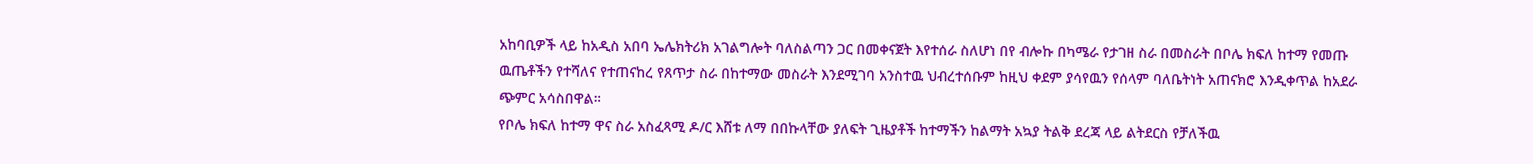አከባቢዎች ላይ ከአዲስ አበባ ኤሌክትሪክ አገልግሎት ባለስልጣን ጋር በመቀናጀት እየተሰራ ስለሆነ በየ ብሎኩ በካሜራ የታገዘ ስራ በመስራት በቦሌ ክፍለ ከተማ የመጡ ዉጤቶችን የተሻለና የተጠናከረ የጸጥታ ስራ በከተማው መስራት እንደሚገባ አንስተዉ ህብረተሰቡም ከዚህ ቀደም ያሳየዉን የሰላም ባለቤትነት አጠናክሮ እንዲቀጥል ከአደራ ጭምር አሳስበዋል።
የቦሌ ክፍለ ከተማ ዋና ስራ አስፈጻሚ ዶ/ር እሸቱ ለማ በበኩላቸው ያለፍት ጊዜያቶች ከተማችን ከልማት አኳያ ትልቅ ደረጃ ላይ ልትደርስ የቻለችዉ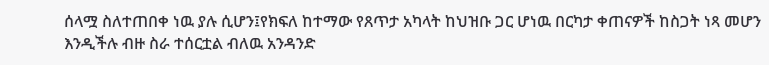ሰላሟ ስለተጠበቀ ነዉ ያሉ ሲሆን፤የክፍለ ከተማው የጸጥታ አካላት ከህዝቡ ጋር ሆነዉ በርካታ ቀጠናዎች ከስጋት ነጻ መሆን እንዲችሉ ብዙ ስራ ተሰርቷል ብለዉ አንዳንድ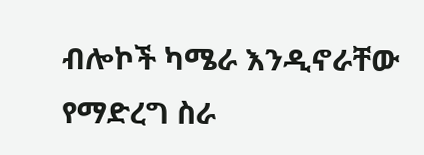ብሎኮች ካሜራ እንዲኖራቸው የማድረግ ስራ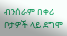ብንሰራም በቀሪ ቦታዎች ላይ ደግሞ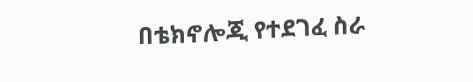በቴክኖሎጂ የተደገፈ ስራ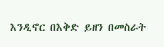እንዲኖር በእቅድ ይዘን በመስራት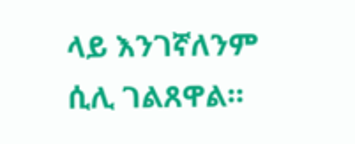ላይ እንገኛለንም ሲሊ ገልጸዋል።